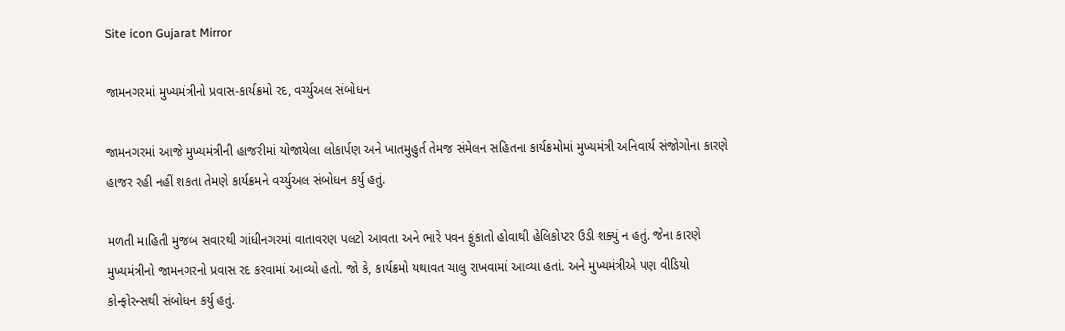Site icon Gujarat Mirror

જામનગરમાં મુખ્યમંત્રીનો પ્રવાસ-કાર્યક્રમો રદ, વર્ચ્યુઅલ સંબોધન

જામનગરમાં આજે મુખ્યમંત્રીની હાજરીમાં યોજાયેલા લોકાર્પણ અને ખાતમુહુર્ત તેમજ સંમેલન સહિતના કાર્યક્રમોમાં મુખ્યમંત્રી અનિવાર્ય સંજોગોના કારણે હાજર રહી નહીં શકતા તેમણે કાર્યક્રમને વર્ચ્યુઅલ સંબોધન કર્યુ હતું.

મળતી માહિતી મુજબ સવારથી ગાંધીનગરમાં વાતાવરણ પલટો આવતા અને ભારે પવન ફુંકાતો હોવાથી હેલિકોપ્ટર ઉડી શક્યું ન હતું. જેના કારણે મુખ્યમંત્રીનો જામનગરનો પ્રવાસ રદ કરવામાં આવ્યો હતો. જો કે, કાર્યક્રમો યથાવત ચાલુ રાખવામાં આવ્યા હતાં. અને મુખ્યમંત્રીએ પણ વીડિયો કોન્ફોરન્સથી સંબોધન કર્યુ હતું.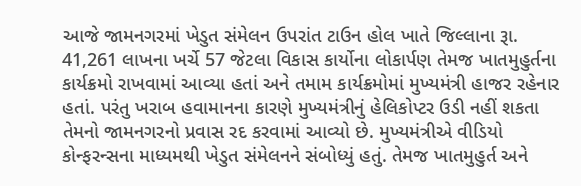આજે જામનગરમાં ખેડુત સંમેલન ઉપરાંત ટાઉન હોલ ખાતે જિલ્લાના રૂા. 41,261 લાખના ખર્ચે 57 જેટલા વિકાસ કાર્યોના લોકાર્પણ તેમજ ખાતમુહુર્તના કાર્યક્રમો રાખવામાં આવ્યા હતાં અને તમામ કાર્યક્રમોમાં મુખ્યમંત્રી હાજર રહેનાર હતાં. પરંતુ ખરાબ હવામાનના કારણે મુખ્યમંત્રીનું હેલિકોપ્ટર ઉડી નહીં શકતા તેમનો જામનગરનો પ્રવાસ રદ કરવામાં આવ્યો છે. મુખ્યમંત્રીએ વીડિયો કોન્ફરન્સના માધ્યમથી ખેડુત સંમેલનને સંબોધ્યું હતું. તેમજ ખાતમુહુર્ત અને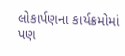લોકાર્પણના કાર્યક્રમોમાં પણ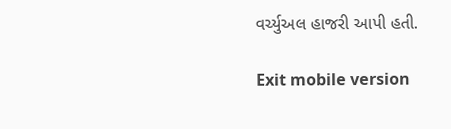વર્ચ્યુઅલ હાજરી આપી હતી.

Exit mobile version